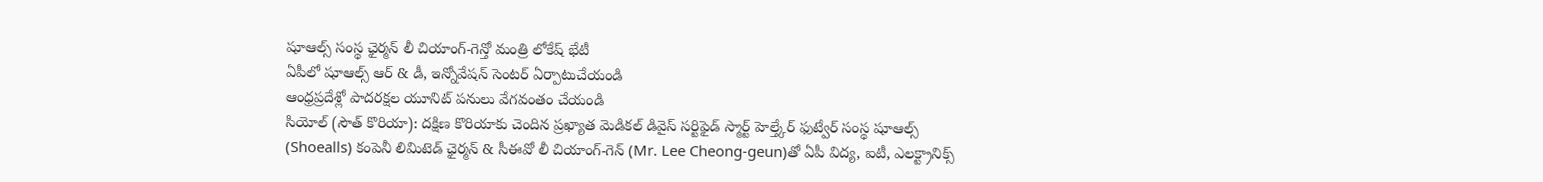షూఆల్స్ సంస్థ ఛైర్మన్ లీ చియాంగ్-గెన్తో మంత్రి లోకేష్ భేటీ
ఏపీలో షూఆల్స్ ఆర్ & డీ, ఇన్నోవేషన్ సెంటర్ ఏర్పాటుచేయండి
ఆంధ్రప్రదేశ్లో పాదరక్షల యూనిట్ పనులు వేగవంతం చేయండి
సియోల్ (సౌత్ కొరియా): దక్షిణ కొరియాకు చెందిన ప్రఖ్యాత మెడికల్ డివైస్ సర్టిఫైడ్ స్మార్ట్ హెల్త్కేర్ ఫుట్వేర్ సంస్థ షూఆల్స్ (Shoealls) కంపెనీ లిమిటెడ్ ఛైర్మన్ & సీఈవో లీ చియాంగ్-గెన్ (Mr. Lee Cheong-geun)తో ఏపీ విద్య, ఐటీ, ఎలక్ట్రానిక్స్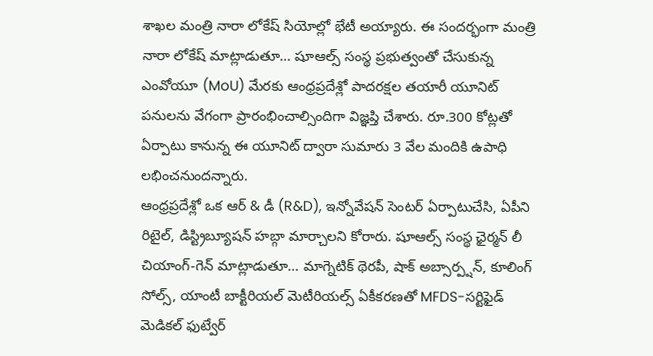శాఖల మంత్రి నారా లోకేష్ సియోల్లో భేటీ అయ్యారు. ఈ సందర్భంగా మంత్రి నారా లోకేష్ మాట్లాడుతూ… షూఆల్స్ సంస్థ ప్రభుత్వంతో చేసుకున్న ఎంవోయూ (MoU) మేరకు ఆంధ్రప్రదేశ్లో పాదరక్షల తయారీ యూనిట్ పనులను వేగంగా ప్రారంభించాల్సిందిగా విజ్ఞప్తి చేశారు. రూ.300 కోట్లతో ఏర్పాటు కానున్న ఈ యూనిట్ ద్వారా సుమారు 3 వేల మందికి ఉపాధి లభించనుందన్నారు.
ఆంధ్రప్రదేశ్లో ఒక ఆర్ & డీ (R&D), ఇన్నోవేషన్ సెంటర్ ఏర్పాటుచేసి, ఏపీని రిటైల్, డిస్ట్రిబ్యూషన్ హబ్గా మార్చాలని కోరారు. షూఆల్స్ సంస్థ ఛైర్మన్ లీ చియాంగ్-గెన్ మాట్లాడుతూ… మాగ్నెటిక్ థెరపీ, షాక్ అబ్సార్ప్షన్, కూలింగ్ సోల్స్, యాంటీ బాక్టీరియల్ మెటీరియల్స్ ఏకీకరణతో MFDS-సర్టిఫైడ్ మెడికల్ ఫుట్వేర్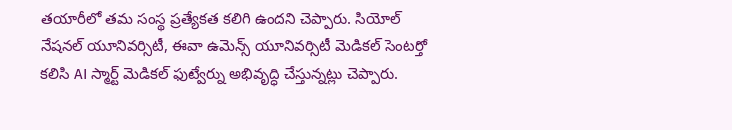తయారీలో తమ సంస్థ ప్రత్యేకత కలిగి ఉందని చెప్పారు. సియోల్ నేషనల్ యూనివర్సిటీ, ఈవా ఉమెన్స్ యూనివర్సిటీ మెడికల్ సెంటర్తో కలిసి AI స్మార్ట్ మెడికల్ ఫుట్వేర్ను అభివృద్ధి చేస్తున్నట్లు చెప్పారు.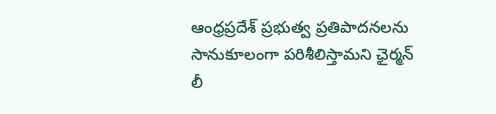ఆంధ్రప్రదేశ్ ప్రభుత్వ ప్రతిపాదనలను సానుకూలంగా పరిశీలిస్తామని ఛైర్మన్ లీ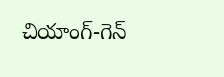చియాంగ్-గెన్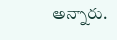అన్నారు.